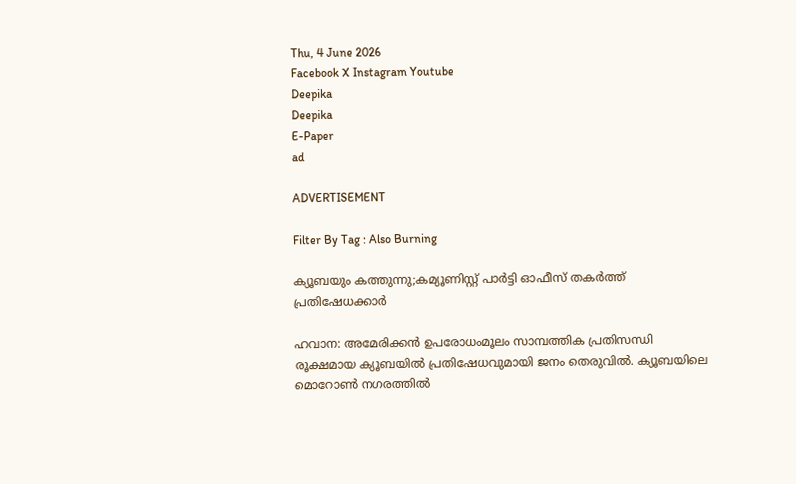Thu, 4 June 2026
Facebook X Instagram Youtube
Deepika
Deepika
E-Paper
ad

ADVERTISEMENT

Filter By Tag : Also Burning

ക്യൂബയും കത്തുന്നു;കമ്യൂണിസ്റ്റ് പാർട്ടി ഓഫീസ് തകർത്ത് പ്രതിഷേധക്കാർ

ഹവാന: അമേരിക്കൻ ഉപരോധംമൂലം സാമ്പത്തിക പ്രതിസന്ധി രൂക്ഷമായ ക്യൂബയിൽ പ്രതിഷേധവുമായി ജനം തെരുവിൽ. ക്യൂബയിലെ മൊറോൺ‌ നഗരത്തിൽ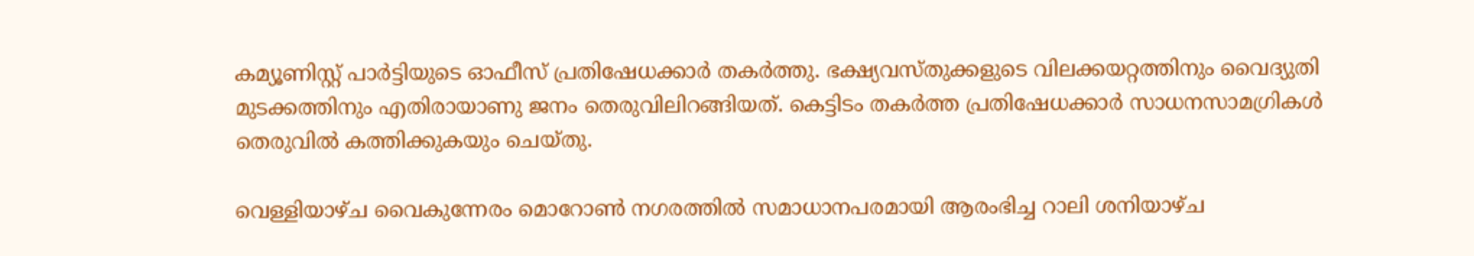കമ്യൂണിസ്റ്റ് പാർട്ടിയുടെ ഓഫീസ് പ്രതിഷേധക്കാർ തകർത്തു. ഭക്ഷ്യവസ്തുക്കളുടെ വിലക്കയറ്റത്തിനും വൈദ്യുതി മുടക്കത്തിനും എതിരായാണു ജനം തെരുവിലിറങ്ങിയത്. കെട്ടിടം തകർത്ത പ്രതിഷേധക്കാർ സാധനസാമഗ്രികൾ തെരുവിൽ കത്തിക്കുകയും ചെയ്തു.

വെള്ളിയാഴ്ച വൈകുന്നേരം മൊറോൺ നഗരത്തിൽ സമാധാനപരമായി ആരംഭിച്ച റാലി ശനിയാഴ്ച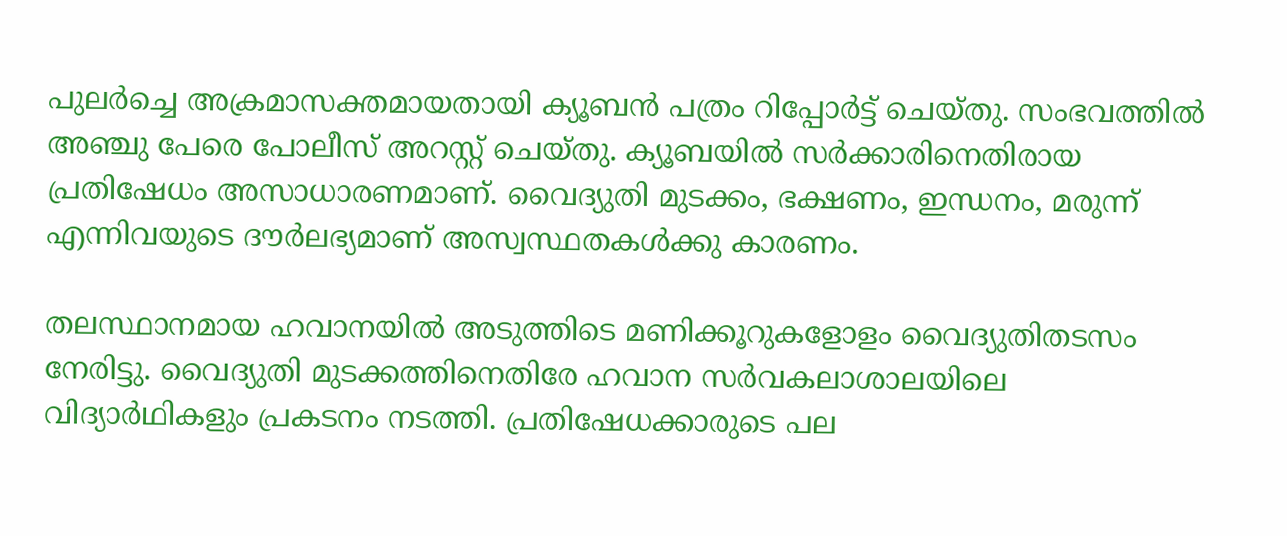പുലർച്ചെ അക്രമാസക്തമായതായി ക്യൂബൻ പത്രം റിപ്പോർട്ട് ചെയ്തു. സംഭവത്തിൽ അഞ്ചു പേരെ പോലീസ് അറസ്റ്റ് ചെയ്തു. ക്യൂബയിൽ സർക്കാരിനെതിരായ പ്രതിഷേധം അസാധാരണമാണ്. വൈദ്യുതി മുടക്കം, ഭക്ഷണം, ഇന്ധനം, മരുന്ന് എന്നിവയുടെ ദൗർലഭ്യമാണ് അസ്വസ്ഥതകൾക്കു കാരണം.

തലസ്ഥാനമായ ഹവാനയിൽ അടുത്തിടെ മണിക്കൂറുകളോളം വൈദ്യുതിതടസം നേരിട്ടു. വൈദ്യുതി മുടക്കത്തിനെതിരേ ഹവാന സർവകലാശാലയിലെ വിദ്യാർഥികളും പ്രകടനം നടത്തി. പ്രതിഷേധക്കാരുടെ പല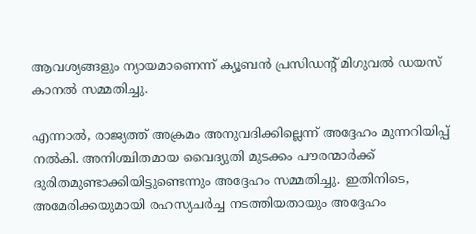ആവശ്യങ്ങളും ന്യായമാണെന്ന് ക്യൂബൻ പ്രസിഡന്‍റ് മിഗുവൽ ഡയസ് കാനൽ സമ്മതിച്ചു.

എന്നാൽ, രാജ്യത്ത് അക്രമം അനുവദിക്കില്ലെന്ന് അദ്ദേഹം മുന്നറിയിപ്പ് നൽകി. അനിശ്ചിതമായ വൈദ്യുതി മുടക്കം പൗരന്മാർക്ക് ദുരിതമുണ്ടാക്കിയിട്ടുണ്ടെന്നും അദ്ദേഹം സമ്മതിച്ചു. ഇതിനിടെ, അമേരിക്കയുമായി രഹസ്യചർച്ച നടത്തിയതായും അദ്ദേഹം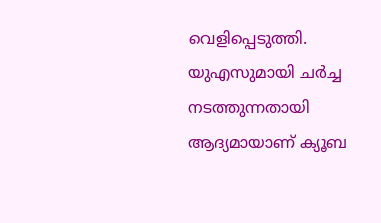വെളിപ്പെടുത്തി. യുഎസുമായി ചർച്ച നടത്തുന്നതായി ആദ്യമായാണ് ക്യൂബ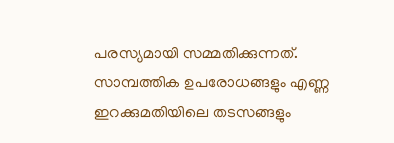പരസ്യമായി സമ്മതിക്കുന്നത്. സാമ്പത്തിക ഉപരോധങ്ങളും എണ്ണ ഇറക്കുമതിയിലെ തടസങ്ങളും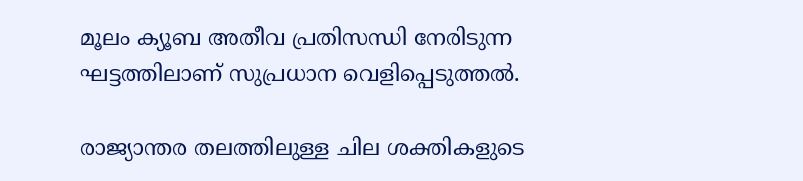മൂലം ക്യൂബ അതീവ പ്രതിസന്ധി നേരിടുന്ന ഘട്ടത്തിലാണ് സുപ്രധാന വെളിപ്പെടുത്തൽ.

രാജ്യാന്തര തലത്തിലുള്ള ചില ശക്തികളുടെ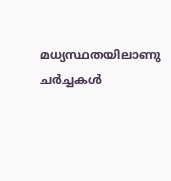മധ്യസ്ഥതയിലാണു ചർച്ചകൾ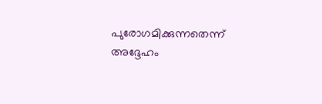പുരോഗമിക്കുന്നതെന്ന് അദ്ദേഹം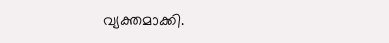വ്യക്തമാക്കി.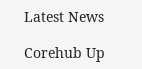Latest News

Corehub Up